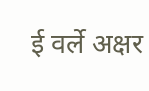ई वर्ले अक्षर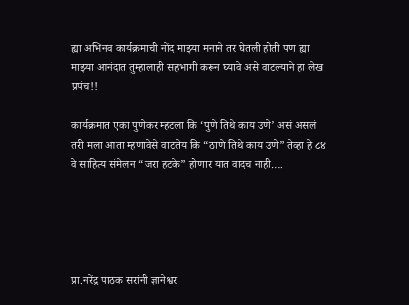ह्या अभिनव कार्यक्रमाची नोंद माझ्या मनाने तर घेतली होती पण ह्या माझ्या आनंदात तुम्हालाही सहभागी करून घ्यावे असे वाटल्याने हा लेख प्रपंच!!

कार्यक्रमात एका पुणेकर म्हटला कि ‘पुणे तिथे काय उणे’ असं असलं तरी मला आता म्हणावेसे वाटतेय कि “ठाणे तिथे काय उणे” तेव्हा हे ८४ वे साहित्य संमेलन “जरा हटके” होणार यात वादच नाही….





प्रा.नरेंद्र पाठक सरांनी ज्ञानेश्वर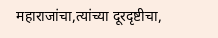महाराजांचा,त्यांच्या दूरदृष्टीचा,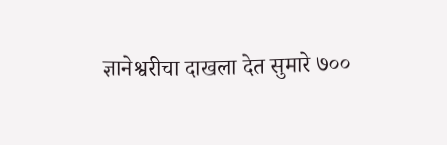ज्ञानेश्वरीचा दाखला देत सुमारे ७००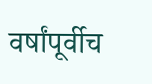वर्षांपूर्वीच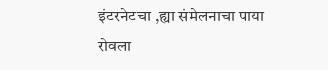इंटरनेटचा ,ह्या संमेलनाचा पाया रोवला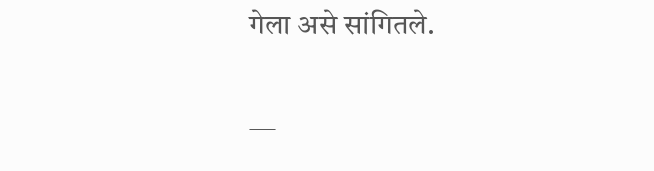गेला असे सांगितले.

—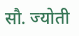सौ. ज्योती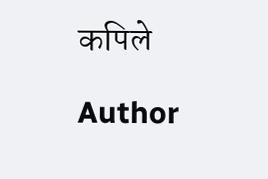कपिले

Author